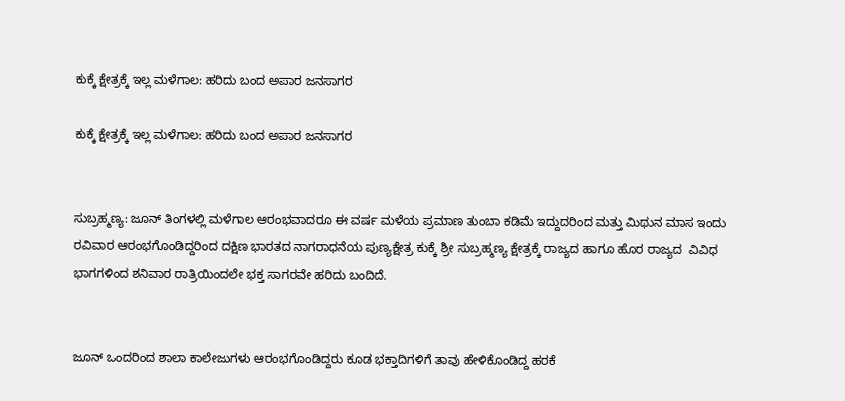ಕುಕ್ಕೆ ಕ್ಷೇತ್ರಕ್ಕೆ ಇಲ್ಲ ಮಳೆಗಾಲ: ಹರಿದು ಬಂದ ಅಪಾರ ಜನಸಾಗರ

ಕುಕ್ಕೆ ಕ್ಷೇತ್ರಕ್ಕೆ ಇಲ್ಲ ಮಳೆಗಾಲ: ಹರಿದು ಬಂದ ಅಪಾರ ಜನಸಾಗರ


ಸುಬ್ರಹ್ಮಣ್ಯ: ಜೂನ್ ತಿಂಗಳಲ್ಲಿ ಮಳೆಗಾಲ ಆರಂಭವಾದರೂ ಈ ವರ್ಷ ಮಳೆಯ ಪ್ರಮಾಣ ತುಂಬಾ ಕಡಿಮೆ ಇದ್ದುದರಿಂದ ಮತ್ತು ಮಿಥುನ ಮಾಸ ಇಂದು ರವಿವಾರ ಆರಂಭಗೊಂಡಿದ್ದರಿಂದ ದಕ್ಷಿಣ ಭಾರತದ ನಾಗರಾಧನೆಯ ಪುಣ್ಯಕ್ಷೇತ್ರ ಕುಕ್ಕೆ ಶ್ರೀ ಸುಬ್ರಹ್ಮಣ್ಯ ಕ್ಷೇತ್ರಕ್ಕೆ ರಾಜ್ಯದ ಹಾಗೂ ಹೊರ ರಾಜ್ಯದ  ವಿವಿಧ ಭಾಗಗಳಿಂದ ಶನಿವಾರ ರಾತ್ರಿಯಿಂದಲೇ ಭಕ್ತ ಸಾಗರವೇ ಹರಿದು ಬಂದಿದೆ.


ಜೂನ್ ಒಂದರಿಂದ ಶಾಲಾ ಕಾಲೇಜುಗಳು ಆರಂಭಗೊಂಡಿದ್ದರು ಕೂಡ ಭಕ್ತಾದಿಗಳಿಗೆ ತಾವು ಹೇಳಿಕೊಂಡಿದ್ದ ಹರಕೆ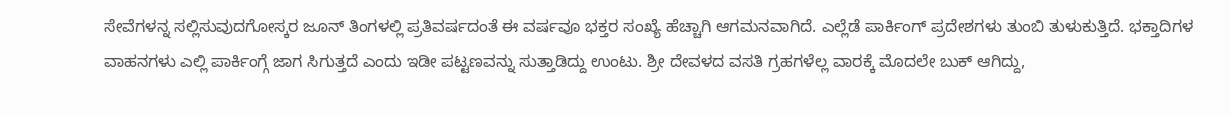ಸೇವೆಗಳನ್ನ ಸಲ್ಲಿಸುವುದಗೋಸ್ಕರ ಜೂನ್ ತಿಂಗಳಲ್ಲಿ ಪ್ರತಿವರ್ಷದಂತೆ ಈ ವರ್ಷವೂ ಭಕ್ತರ ಸಂಖ್ಯೆ ಹೆಚ್ಚಾಗಿ ಆಗಮನವಾಗಿದೆ. ಎಲ್ಲೆಡೆ ಪಾರ್ಕಿಂಗ್ ಪ್ರದೇಶಗಳು ತುಂಬಿ ತುಳುಕುತ್ತಿದೆ. ಭಕ್ತಾದಿಗಳ ವಾಹನಗಳು ಎಲ್ಲಿ ಪಾರ್ಕಿಂಗ್ಗೆ ಜಾಗ ಸಿಗುತ್ತದೆ ಎಂದು ಇಡೀ ಪಟ್ಟಣವನ್ನು ಸುತ್ತಾಡಿದ್ದು ಉಂಟು. ಶ್ರೀ ದೇವಳದ ವಸತಿ ಗ್ರಹಗಳೆಲ್ಲ ವಾರಕ್ಕೆ ಮೊದಲೇ ಬುಕ್ ಆಗಿದ್ದು,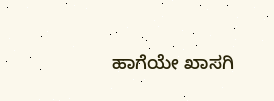ಹಾಗೆಯೇ ಖಾಸಗಿ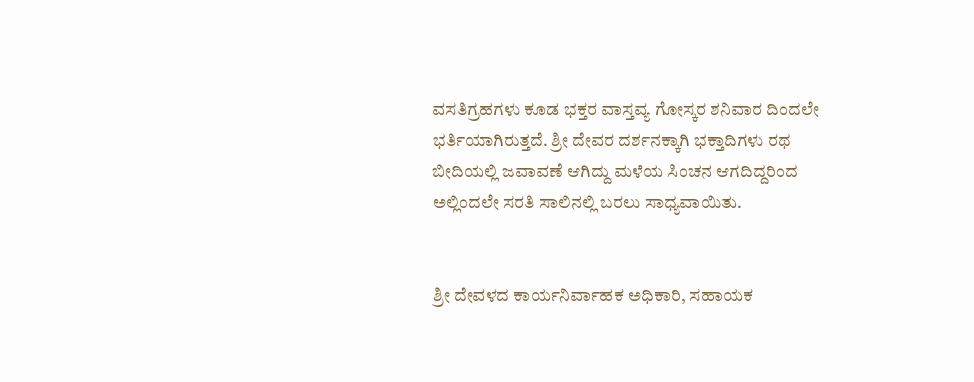ವಸತಿಗ್ರಹಗಳು ಕೂಡ ಭಕ್ತರ ವಾಸ್ತವ್ಯ ಗೋಸ್ಕರ ಶನಿವಾರ ದಿಂದಲೇ ಭರ್ತಿಯಾಗಿರುತ್ತದೆ. ಶ್ರೀ ದೇವರ ದರ್ಶನಕ್ಕಾಗಿ ಭಕ್ತಾದಿಗಳು ರಥ ಬೀದಿಯಲ್ಲಿ ಜವಾವಣೆ ಆಗಿದ್ದು ಮಳೆಯ ಸಿಂಚನ ಆಗದಿದ್ದರಿಂದ ಅಲ್ಲಿಂದಲೇ ಸರತಿ ಸಾಲಿನಲ್ಲಿ ಬರಲು ಸಾಧ್ಯವಾಯಿತು.


ಶ್ರೀ ದೇವಳದ ಕಾರ್ಯನಿರ್ವಾಹಕ ಅಧಿಕಾರಿ, ಸಹಾಯಕ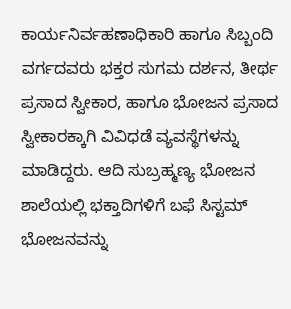ಕಾರ್ಯನಿರ್ವಹಣಾಧಿಕಾರಿ ಹಾಗೂ ಸಿಬ್ಬಂದಿ ವರ್ಗದವರು ಭಕ್ತರ ಸುಗಮ ದರ್ಶನ, ತೀರ್ಥ ಪ್ರಸಾದ ಸ್ವೀಕಾರ, ಹಾಗೂ ಭೋಜನ ಪ್ರಸಾದ ಸ್ವೀಕಾರಕ್ಕಾಗಿ ವಿವಿಧಡೆ ವ್ಯವಸ್ಥೆಗಳನ್ನು ಮಾಡಿದ್ದರು. ಆದಿ ಸುಬ್ರಹ್ಮಣ್ಯ ಭೋಜನ ಶಾಲೆಯಲ್ಲಿ ಭಕ್ತಾದಿಗಳಿಗೆ ಬಫೆ ಸಿಸ್ಟಮ್ ಭೋಜನವನ್ನು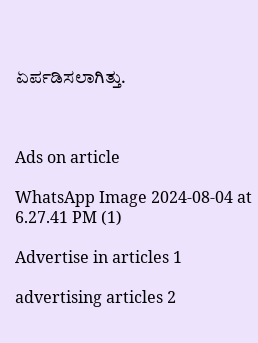ಏರ್ಪಡಿಸಲಾಗಿತ್ತು.



Ads on article

WhatsApp Image 2024-08-04 at 6.27.41 PM (1)

Advertise in articles 1

advertising articles 2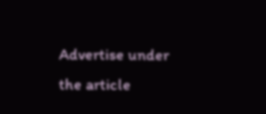Advertise under the article